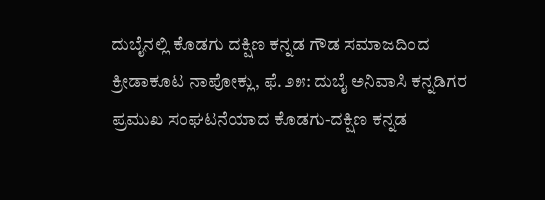ದುಬೈನಲ್ಲಿ ಕೊಡಗು ದಕ್ಷಿಣ ಕನ್ನಡ ಗೌಡ ಸಮಾಜದಿಂದ ಕ್ರೀಡಾಕೂಟ ನಾಪೋಕ್ಲು, ಫೆ. ೨೫: ದುಬೈ ಅನಿವಾಸಿ ಕನ್ನಡಿಗರ ಪ್ರಮುಖ ಸಂಘಟನೆಯಾದ ಕೊಡಗು-ದಕ್ಷಿಣ ಕನ್ನಡ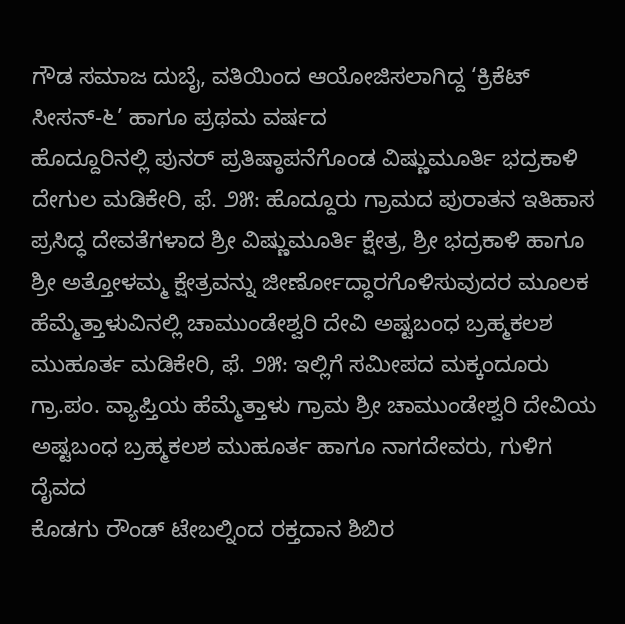ಗೌಡ ಸಮಾಜ ದುಬೈ, ವತಿಯಿಂದ ಆಯೋಜಿಸಲಾಗಿದ್ದ ‘ಕ್ರಿಕೆಟ್ ಸೀಸನ್-೬’ ಹಾಗೂ ಪ್ರಥಮ ವರ್ಷದ
ಹೊದ್ದೂರಿನಲ್ಲಿ ಪುನರ್ ಪ್ರತಿಷ್ಠಾಪನೆಗೊಂಡ ವಿಷ್ಣುಮೂರ್ತಿ ಭದ್ರಕಾಳಿ ದೇಗುಲ ಮಡಿಕೇರಿ, ಫೆ. ೨೫: ಹೊದ್ದೂರು ಗ್ರಾಮದ ಪುರಾತನ ಇತಿಹಾಸ ಪ್ರಸಿದ್ಧ ದೇವತೆಗಳಾದ ಶ್ರೀ ವಿಷ್ಣುಮೂರ್ತಿ ಕ್ಷೇತ್ರ, ಶ್ರೀ ಭದ್ರಕಾಳಿ ಹಾಗೂ ಶ್ರೀ ಅತ್ತೋಳಮ್ಮ ಕ್ಷೇತ್ರವನ್ನು ಜೀರ್ಣೋದ್ಧಾರಗೊಳಿಸುವುದರ ಮೂಲಕ
ಹೆಮ್ಮೆತ್ತಾಳುವಿನಲ್ಲಿ ಚಾಮುಂಡೇಶ್ವರಿ ದೇವಿ ಅಷ್ಟಬಂಧ ಬ್ರಹ್ಮಕಲಶ ಮುಹೂರ್ತ ಮಡಿಕೇರಿ, ಫೆ. ೨೫: ಇಲ್ಲಿಗೆ ಸಮೀಪದ ಮಕ್ಕಂದೂರು ಗ್ರಾ.ಪಂ. ವ್ಯಾಪ್ತಿಯ ಹೆಮ್ಮೆತ್ತಾಳು ಗ್ರಾಮ ಶ್ರೀ ಚಾಮುಂಡೇಶ್ವರಿ ದೇವಿಯ ಅಷ್ಟಬಂಧ ಬ್ರಹ್ಮಕಲಶ ಮುಹೂರ್ತ ಹಾಗೂ ನಾಗದೇವರು, ಗುಳಿಗ ದೈವದ
ಕೊಡಗು ರೌಂಡ್ ಟೇಬಲ್ನಿಂದ ರಕ್ತದಾನ ಶಿಬಿರ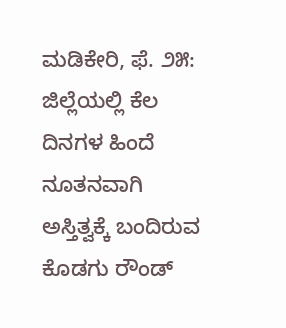ಮಡಿಕೇರಿ, ಫೆ. ೨೫: ಜಿಲ್ಲೆಯಲ್ಲಿ ಕೆಲ ದಿನಗಳ ಹಿಂದೆ ನೂತನವಾಗಿ ಅಸ್ತಿತ್ವಕ್ಕೆ ಬಂದಿರುವ ಕೊಡಗು ರೌಂಡ್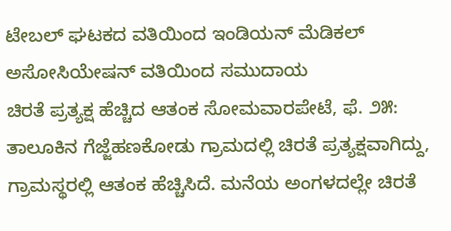ಟೇಬಲ್ ಘಟಕದ ವತಿಯಿಂದ ಇಂಡಿಯನ್ ಮೆಡಿಕಲ್ ಅಸೋಸಿಯೇಷನ್ ವತಿಯಿಂದ ಸಮುದಾಯ
ಚಿರತೆ ಪ್ರತ್ಯಕ್ಷ ಹೆಚ್ಚಿದ ಆತಂಕ ಸೋಮವಾರಪೇಟೆ, ಫೆ. ೨೫: ತಾಲೂಕಿನ ಗೆಜ್ಜೆಹಣಕೋಡು ಗ್ರಾಮದಲ್ಲಿ ಚಿರತೆ ಪ್ರತ್ಯಕ್ಷವಾಗಿದ್ದು, ಗ್ರಾಮಸ್ಥರಲ್ಲಿ ಆತಂಕ ಹೆಚ್ಚಿಸಿದೆ. ಮನೆಯ ಅಂಗಳದಲ್ಲೇ ಚಿರತೆ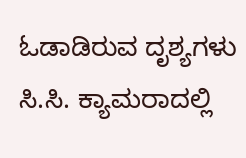ಓಡಾಡಿರುವ ದೃಶ್ಯಗಳು ಸಿ.ಸಿ. ಕ್ಯಾಮರಾದಲ್ಲಿ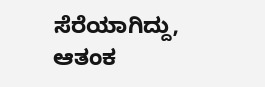ಸೆರೆಯಾಗಿದ್ದು, ಆತಂಕ